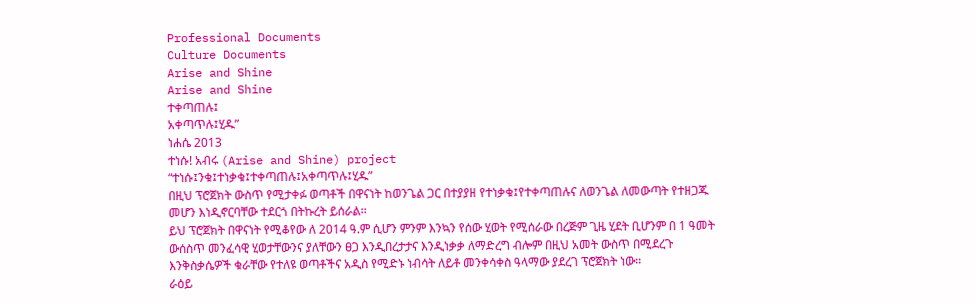Professional Documents
Culture Documents
Arise and Shine
Arise and Shine
ተቀጣጠሉ፤
አቀጣጥሉ፤ሂዱ”
ነሐሴ 2013
ተነሱ! አብሩ (Arise and Shine) project
“ተነሱ፤ንቁ፤ተነቃቁ፤ተቀጣጠሉ፤አቀጣጥሉ፤ሂዱ”
በዚህ ፕሮጀክት ውስጥ የሚታቀፉ ወጣቶች በዋናነት ከወንጌል ጋር በተያያዘ የተነቃቁ፤የተቀጣጠሉና ለወንጌል ለመውጣት የተዘጋጁ
መሆን እነዲኖርባቸው ተደርጎ በትኩረት ይሰራል፡፡
ይህ ፕሮጀክት በዋናነት የሚቆየው ለ 2014 ዓ.ም ሲሆን ምንም እንኳን የሰው ሂወት የሚሰራው በረጅም ጊዜ ሂደት ቢሆንም በ 1 ዓመት
ውሰስጥ መንፈሳዊ ሂወታቸውንና ያለቸውን ፀጋ እንዲበረታታና እንዲነቃቃ ለማድረግ ብሎም በዚህ አመት ውስጥ በሚደረጉ
እንቅስቃሴዎች ቁራቸው የተለዩ ወጣቶችና አዲስ የሚድኑ ነብሳት ለይቶ መንቀሳቀስ ዓላማው ያደረገ ፕሮጀክት ነው፡፡
ራዕይ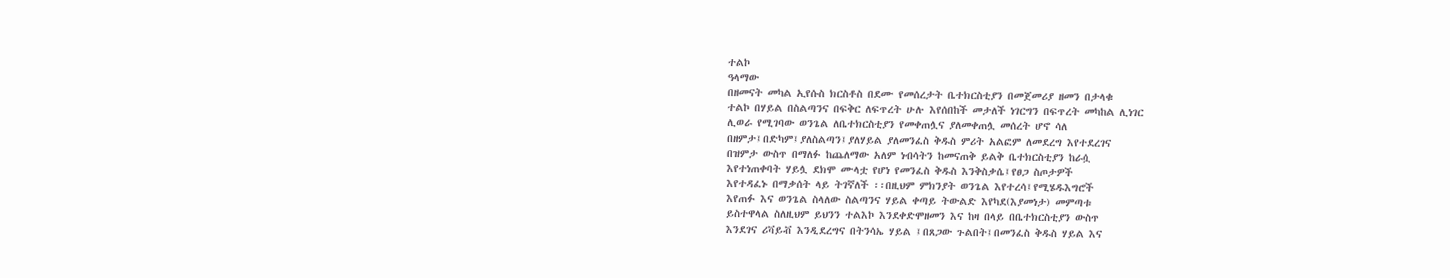ተልኮ
ዓላማው
በዘመናት መካል ኢየሱስ ክርስቶስ በደሙ የመሰረታት ቤተክርስቲያን በመጀመሪያ ዘመን በታላቁ
ተልኮ በሃይል በስልጣንና በፍቅር ለፍጥረት ሁሉ እየሰበከች መታለች ነገርግን በፍጥረት መካከል ሊነገር
ሊወራ የሚገባው ወንጌል ለቤተክርስቲያን የመቀጠሏና ያለመቀጠሏ መሰረት ሆኖ ሳለ
በዘምታ፤በድካም፤ያለስልጣን፤ያለሃይል ያለመንፈስ ቅዱስ ምሪት አልፎም ለመደረግ እየተደረገና
በዝምታ ውስጥ በማለፉ ከጨለማው አለም ነብሳትን ከመናጠቅ ይልቅ ቤተክርስቲያን ከራሷ
እየተነጠቀባት ሃይሏ ደክሞ ሙላቷ የሆነ የመንፈስ ቅዱስ እንቅስቃሴ፤የፀጋ ስጦታዎች
እየተዳፈኑ በማቃሰት ላይ ትገኛለች ፡፡በዚህም ምክንያት ወንጌል እየተረሳ፤የሚሄዱእግሮች
እየጠፉ እና ወንጌል ስላለው ስልጣንና ሃይል ቀጣይ ትውልድ እየካደ(እያመነታ) መምጣቱ
ይስተዋላል ስለዚህም ይህንን ተልእኮ እንደቀድሞዘመን እና ከዛ በላይ በቤተክርስቲያን ውስጥ
እንደገና ሪቫይቭ እንዲደረግና በትንሳኤ ሃይል ፤በጸጋው ጉልበት፤በመንፈስ ቅዱስ ሃይል እና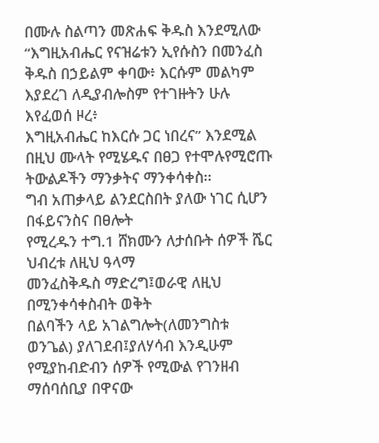በሙሉ ስልጣን መጽሐፍ ቅዱስ እንደሚለው “እግዚአብሔር የናዝሬቱን ኢየሱስን በመንፈስ
ቅዱስ በኃይልም ቀባው፥ እርሱም መልካም እያደረገ ለዲያብሎስም የተገዙትን ሁሉ እየፈወሰ ዞረ፥
እግዚአብሔር ከእርሱ ጋር ነበረና” እንደሚል በዚህ ሙላት የሚሄዱና በፀጋ የተሞሉየሚሮጡ
ትውልዶችን ማንቃትና ማንቀሳቀስ፡፡
ግብ አጠቃላይ ልንደርስበት ያለው ነገር ሲሆን
በፋይናንስና በፀሎት
የሚረዱን ተግ.1 ሸክሙን ለታሰቡት ሰዎች ሼር ህብረቱ ለዚህ ዓላማ
መንፈስቅዱስ ማድረግ፤ወራዊ ለዚህ በሚንቀሳቀስብት ወቅት
በልባችን ላይ አገልግሎት(ለመንግስቱ ወንጌል) ያለገደብ፤ያለሃሳብ እንዲሁም
የሚያከብድብን ሰዎች የሚውል የገንዘብ ማሰባሰቢያ በዋናው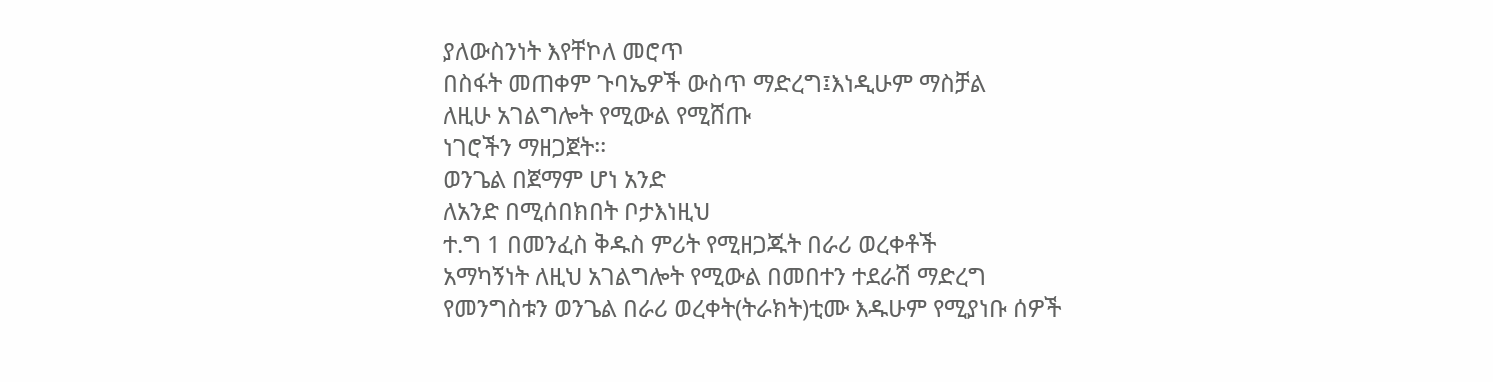ያለውስንነት እየቸኮለ መሮጥ
በስፋት መጠቀም ጉባኤዎች ውስጥ ማድረግ፤እነዲሁም ማስቻል
ለዚሁ አገልግሎት የሚውል የሚሸጡ
ነገሮችን ማዘጋጀት፡፡
ወንጌል በጀማም ሆነ አንድ
ለአንድ በሚሰበክበት ቦታእነዚህ
ተ.ግ 1 በመንፈስ ቅዱስ ምሪት የሚዘጋጁት በራሪ ወረቀቶች
አማካኝነት ለዚህ አገልግሎት የሚውል በመበተን ተደራሽ ማድረግ
የመንግስቱን ወንጌል በራሪ ወረቀት(ትራክት)ቲሙ እዱሁም የሚያነቡ ሰዎች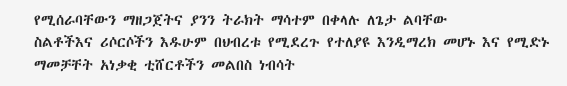የሚሰራባቸውን ማዘጋጀትና ያንን ትራክት ማሳተም በቀላሉ ለጌታ ልባቸው
ስልቶችእና ሪሶርሶችን እዱሁም በህብረቱ የሚደረጉ የተለያዩ እንዲማረክ መሆኑ እና የሚድኑ
ማመቻቸት አነቃቂ ቲሸርቶችን መልበስ ነብሳት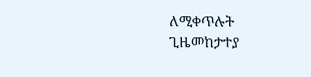ለሚቀጥሉት
ጊዜመከታተያ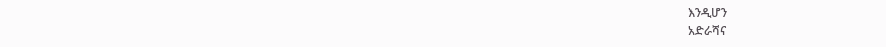እንዲሆን
አድራሻና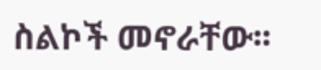ስልኮች መኖራቸው፡፡